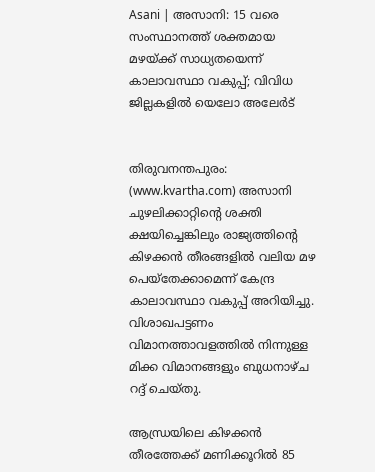Asani | അസാനി: 15 വരെ സംസ്ഥാനത്ത് ശക്തമായ മഴയ്ക്ക് സാധ്യതയെന്ന് കാലാവസ്ഥാ വകുപ്പ്; വിവിധ ജില്ലകളില്‍ യെലോ അലേര്‍ട്


തിരുവനന്തപുരം: (www.kvartha.com) അസാനി ചുഴലിക്കാറ്റിന്റെ ശക്തി ക്ഷയിച്ചെങ്കിലും രാജ്യത്തിന്റെ കിഴക്കന്‍ തീരങ്ങളില്‍ വലിയ മഴ പെയ്‌തേക്കാമെന്ന് കേന്ദ്ര കാലാവസ്ഥാ വകുപ്പ് അറിയിച്ചു. വിശാഖപട്ടണം വിമാനത്താവളത്തില്‍ നിന്നുള്ള മിക്ക വിമാനങ്ങളും ബുധനാഴ്ച റദ്ദ് ചെയ്തു.

ആന്ധ്രയിലെ കിഴക്കന്‍ തീരത്തേക്ക് മണിക്കൂറില്‍ 85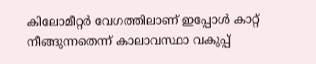കിലോമീറ്റര്‍ വേഗത്തിലാണ് ഇപ്പോള്‍ കാറ്റ് നീങ്ങുന്നതെന്ന് കാലാവസ്ഥാ വകുപ്പ്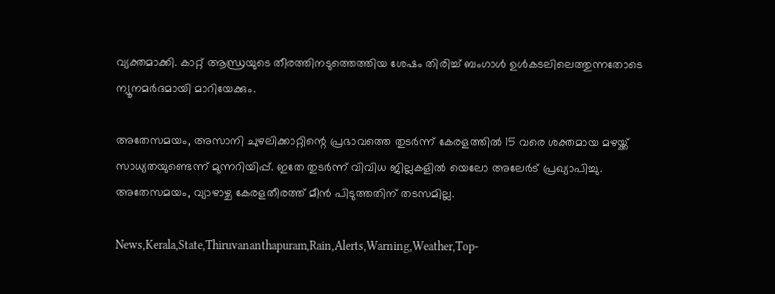വ്യക്തമാക്കി. കാറ്റ് ആന്ധ്രയുടെ തീരത്തിനടുത്തെത്തിയ ശേഷം തിരിച്ച് ബംഗാള്‍ ഉള്‍കടലിലെത്തുന്നതോടെ ന്യൂനമര്‍ദമായി മാറിയേക്കും.

അതേസമയം, അസാനി ചുഴലിക്കാറ്റിന്റെ പ്രഭാവത്തെ തുടര്‍ന്ന് കേരളത്തില്‍ 15 വരെ ശക്തമായ മഴയ്ക്ക് സാധ്യതയുണ്ടെന്ന് മുന്നറിയിപ്പ്. ഇതേ തുടര്‍ന്ന് വിവിധ ജില്ലകളില്‍ യെലോ അലേര്‍ട് പ്രഖ്യാപിച്ചു. അതേസമയം, വ്യാഴാഴ്ച കേരളതീരത്ത് മീന്‍ പിടുത്തതിന് തടസമില്ല.

News,Kerala,State,Thiruvananthapuram,Rain,Alerts,Warning,Weather,Top-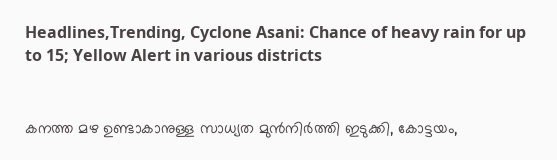Headlines,Trending, Cyclone Asani: Chance of heavy rain for up to 15; Yellow Alert in various districts


കനത്ത മഴ ഉണ്ടാകാനുള്ള സാധ്യത മുന്‍നിര്‍ത്തി ഇടുക്കി, കോട്ടയം,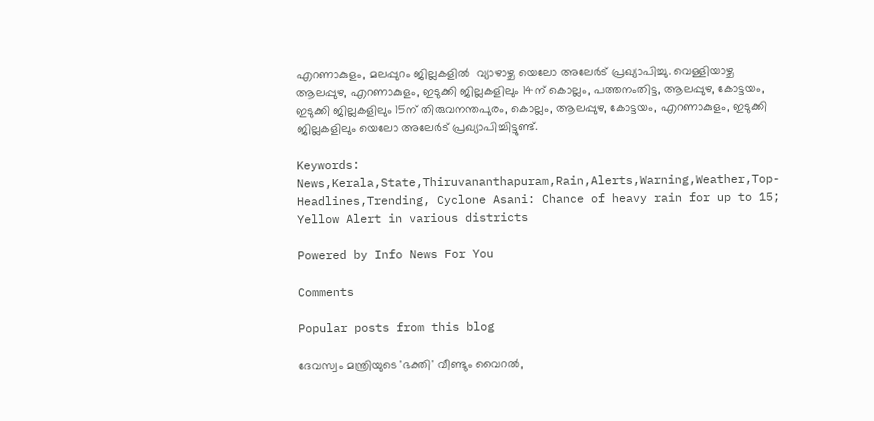എറണാകുളം, മലപ്പുറം ജില്ലകളില്‍  വ്യാഴാഴ്ച യെലോ അലേര്‍ട് പ്രഖ്യാപിച്ചു. വെള്ളിയാഴ്ച ആലപ്പുഴ, എറണാകുളം, ഇടുക്കി ജില്ലകളിലും 14ന് കൊല്ലം, പത്തനംതിട്ട, ആലപ്പുഴ, കോട്ടയം, ഇടുക്കി ജില്ലകളിലും 15ന് തിരുവനന്തപുരം, കൊല്ലം, ആലപ്പുഴ, കോട്ടയം, എറണാകുളം, ഇടുക്കി ജില്ലകളിലും യെലോ അലേര്‍ട് പ്രഖ്യാപിച്ചിട്ടുണ്ട്.

Keywords: News,Kerala,State,Thiruvananthapuram,Rain,Alerts,Warning,Weather,Top-Headlines,Trending, Cyclone Asani: Chance of heavy rain for up to 15; Yellow Alert in various districts

Powered by Info News For You

Comments

Popular posts from this blog

ദേവസ്വം മന്ത്രിയുടെ 'ഭക്തി' വീണ്ടും വൈറല്‍,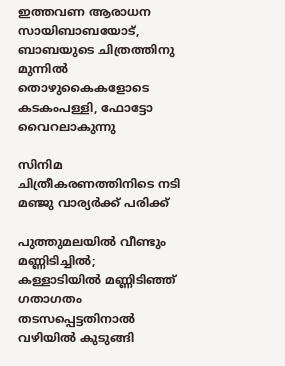ഇത്തവണ ആരാധന സായിബാബയോട്, ബാബയുടെ ചിത്രത്തിനു മുന്നില്‍ തൊഴുകൈകളോടെ കടകംപള്ളി, ഫോട്ടോ വൈറലാകുന്നു

സിനിമ ചിത്രീകരണത്തിനിടെ നടി മഞ്ജു വാര്യര്‍ക്ക് പരിക്ക്

പുത്തുമലയില്‍ വീണ്ടും മണ്ണിടിച്ചില്‍; കള്ളാടിയില്‍ മണ്ണിടിഞ്ഞ് ഗതാഗതം തടസപ്പെട്ടതിനാല്‍ വഴിയില്‍ കുടുങ്ങി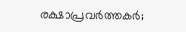രക്ഷാപ്രവര്‍ത്തകര്‍;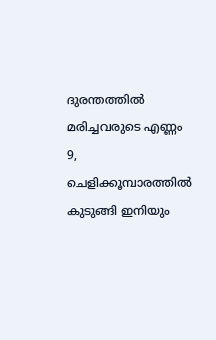ദുരന്തത്തില്‍ മരിച്ചവരുടെ എണ്ണം 9, ചെളിക്കൂമ്പാരത്തില്‍ കുടുങ്ങി ഇനിയും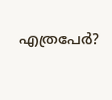എത്രപേര്‍?